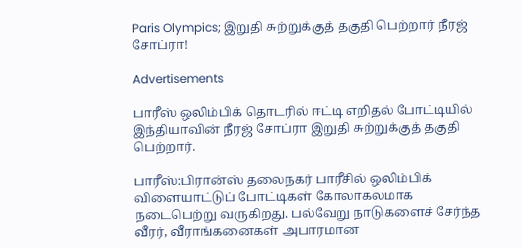Paris Olympics; இறுதி சுற்றுக்குத் தகுதி பெற்றார் நீரஜ் சோப்ரா!

Advertisements

பாரீஸ் ஒலிம்பிக் தொடரில் ஈட்டி எறிதல் போட்டியில் இந்தியாவின் நீரஜ் சோப்ரா இறுதி சுற்றுக்குத் தகுதி பெற்றார்.

பாரீஸ்:பிரான்ஸ் தலைநகர் பாரீசில் ஒலிம்பிக் விளையாட்டுப் போட்டிகள் கோலாகலமாக நடைபெற்று வருகிறது. பல்வேறு நாடுகளைச் சேர்ந்த வீரர், வீராங்கனைகள் அபாரமான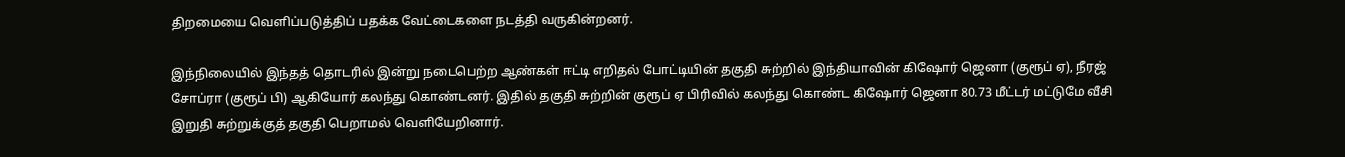திறமையை வெளிப்படுத்திப் பதக்க வேட்டைகளை நடத்தி வருகின்றனர்.

இந்நிலையில் இந்தத் தொடரில் இன்று நடைபெற்ற ஆண்கள் ஈட்டி எறிதல் போட்டியின் தகுதி சுற்றில் இந்தியாவின் கிஷோர் ஜெனா (குரூப் ஏ), நீரஜ் சோப்ரா (குரூப் பி) ஆகியோர் கலந்து கொண்டனர். இதில் தகுதி சுற்றின் குரூப் ஏ பிரிவில் கலந்து கொண்ட கிஷோர் ஜெனா 80.73 மீட்டர் மட்டுமே வீசி இறுதி சுற்றுக்குத் தகுதி பெறாமல் வெளியேறினார்.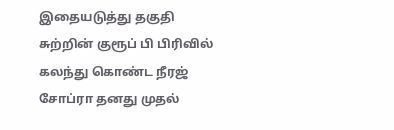இதையடுத்து தகுதி சுற்றின் குரூப் பி பிரிவில் கலந்து கொண்ட நீரஜ் சோப்ரா தனது முதல்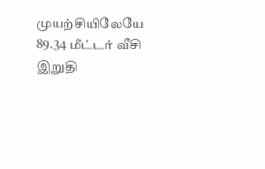முயற்சியிலேயே 89.34 மீட்டர் வீசி இறுதி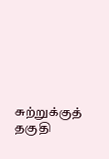சுற்றுக்குத் தகுதி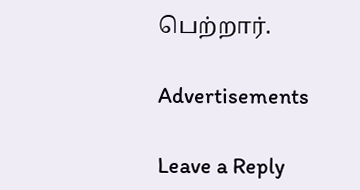பெற்றார்.

Advertisements

Leave a Reply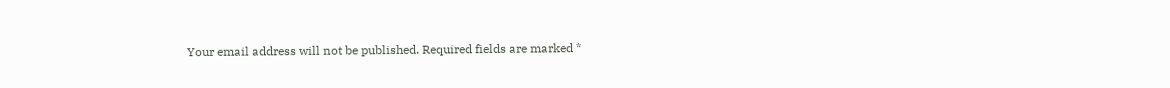Your email address will not be published. Required fields are marked *